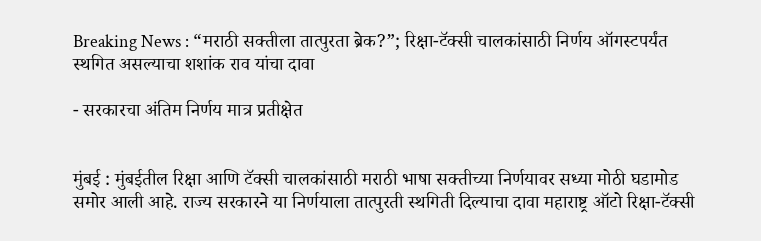Breaking News : “मराठी सक्तीला तात्पुरता ब्रेक?”; रिक्षा-टॅक्सी चालकांसाठी निर्णय ऑगस्टपर्यंत स्थगित असल्याचा शशांक राव यांचा दावा

- सरकारचा अंतिम निर्णय मात्र प्रतीक्षेत


मुंबई : मुंबईतील रिक्षा आणि टॅक्सी चालकांसाठी मराठी भाषा सक्तीच्या निर्णयावर सध्या मोठी घडामोड समोर आली आहे. राज्य सरकारने या निर्णयाला तात्पुरती स्थगिती दिल्याचा दावा महाराष्ट्र ऑटो रिक्षा-टॅक्सी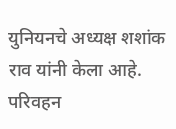युनियनचे अध्यक्ष शशांक राव यांनी केला आहे. परिवहन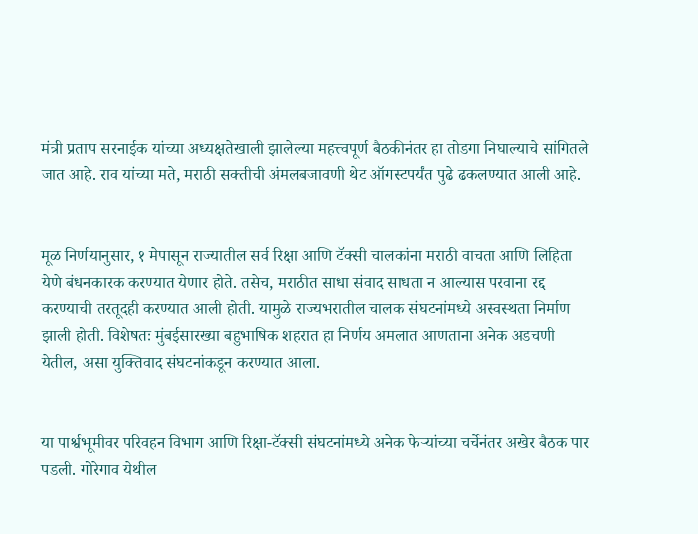मंत्री प्रताप सरनाईक यांच्या अध्यक्षतेखाली झालेल्या महत्त्वपूर्ण बैठकीनंतर हा तोडगा निघाल्याचे सांगितले जात आहे. राव यांच्या मते, मराठी सक्तीची अंमलबजावणी थेट ऑगस्टपर्यंत पुढे ढकलण्यात आली आहे.


मूळ निर्णयानुसार, १ मेपासून राज्यातील सर्व रिक्षा आणि टॅक्सी चालकांना मराठी वाचता आणि लिहिता येणे बंधनकारक करण्यात येणार होते. तसेच, मराठीत साधा संवाद साधता न आल्यास परवाना रद्द करण्याची तरतूदही करण्यात आली होती. यामुळे राज्यभरातील चालक संघटनांमध्ये अस्वस्थता निर्माण झाली होती. विशेषतः मुंबईसारख्या बहुभाषिक शहरात हा निर्णय अमलात आणताना अनेक अडचणी येतील, असा युक्तिवाद संघटनांकडून करण्यात आला.


या पार्श्वभूमीवर परिवहन विभाग आणि रिक्षा-टॅक्सी संघटनांमध्ये अनेक फेऱ्यांच्या चर्चेनंतर अखेर बैठक पार पडली. गोरेगाव येथील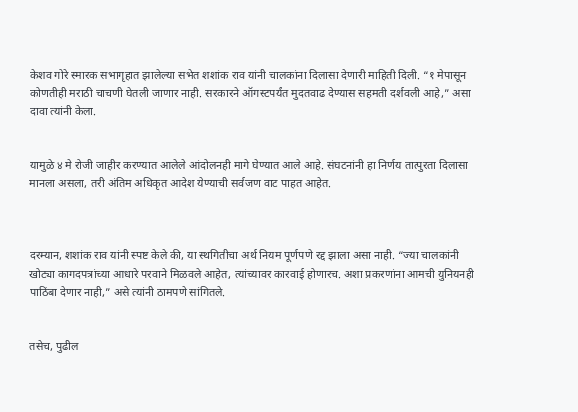केशव गोरे स्मारक सभागृहात झालेल्या सभेत शशांक राव यांनी चालकांना दिलासा देणारी माहिती दिली. “१ मेपासून कोणतीही मराठी चाचणी घेतली जाणार नाही. सरकारने ऑगस्टपर्यंत मुदतवाढ देण्यास सहमती दर्शवली आहे,” असा दावा त्यांनी केला.


यामुळे ४ मे रोजी जाहीर करण्यात आलेले आंदोलनही मागे घेण्यात आले आहे. संघटनांनी हा निर्णय तात्पुरता दिलासा मानला असला, तरी अंतिम अधिकृत आदेश येण्याची सर्वजण वाट पाहत आहेत.



दरम्यान, शशांक राव यांनी स्पष्ट केले की, या स्थगितीचा अर्थ नियम पूर्णपणे रद्द झाला असा नाही. “ज्या चालकांनी खोट्या कागदपत्रांच्या आधारे परवाने मिळवले आहेत, त्यांच्यावर कारवाई होणारच. अशा प्रकरणांना आमची युनियनही पाठिंबा देणार नाही,” असे त्यांनी ठामपणे सांगितले.


तसेच, पुढील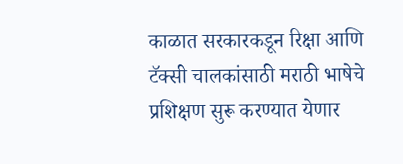काळात सरकारकडून रिक्षा आणि टॅक्सी चालकांसाठी मराठी भाषेचे प्रशिक्षण सुरू करण्यात येणार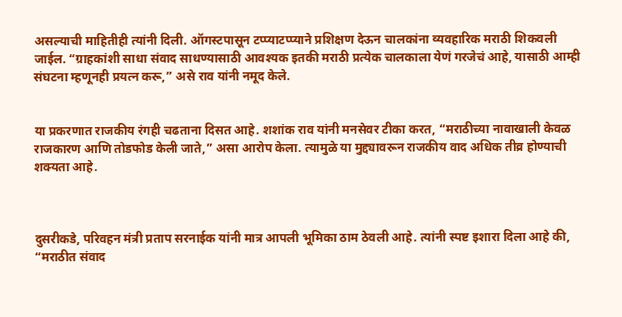असल्याची माहितीही त्यांनी दिली. ऑगस्टपासून टप्प्याटप्प्याने प्रशिक्षण देऊन चालकांना व्यवहारिक मराठी शिकवली जाईल. “ग्राहकांशी साधा संवाद साधण्यासाठी आवश्यक इतकी मराठी प्रत्येक चालकाला येणं गरजेचं आहे, यासाठी आम्ही संघटना म्हणूनही प्रयत्न करू,” असे राव यांनी नमूद केले.


या प्रकरणात राजकीय रंगही चढताना दिसत आहे. शशांक राव यांनी मनसेवर टीका करत, “मराठीच्या नावाखाली केवळ राजकारण आणि तोडफोड केली जाते,” असा आरोप केला. त्यामुळे या मुद्द्यावरून राजकीय वाद अधिक तीव्र होण्याची शक्यता आहे.



दुसरीकडे, परिवहन मंत्री प्रताप सरनाईक यांनी मात्र आपली भूमिका ठाम ठेवली आहे. त्यांनी स्पष्ट इशारा दिला आहे की, “मराठीत संवाद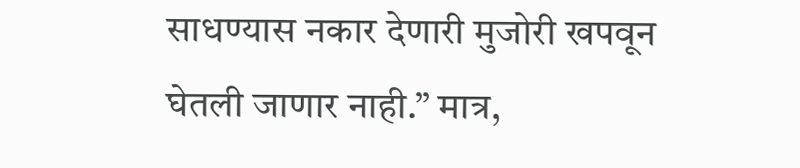साधण्यास नकार देणारी मुजोरी खपवून घेतली जाणार नाही.” मात्र,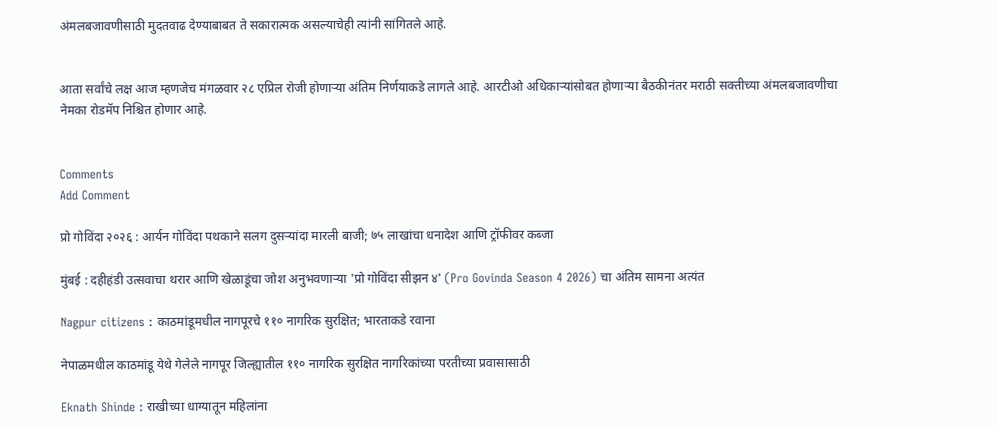अंमलबजावणीसाठी मुदतवाढ देण्याबाबत ते सकारात्मक असल्याचेही त्यांनी सांगितले आहे.


आता सर्वांचे लक्ष आज म्हणजेच मंगळवार २८ एप्रिल रोजी होणाऱ्या अंतिम निर्णयाकडे लागले आहे. आरटीओ अधिकाऱ्यांसोबत होणाऱ्या बैठकीनंतर मराठी सक्तीच्या अंमलबजावणीचा नेमका रोडमॅप निश्चित होणार आहे.


Comments
Add Comment

प्रो गोविंदा २०२६ : आर्यन गोविंदा पथकाने सलग दुसऱ्यांदा मारली बाजी; ७५ लाखांचा धनादेश आणि ट्रॉफीवर कब्जा

मुंबई : दहीहंडी उत्सवाचा थरार आणि खेळाडूंचा जोश अनुभवणाऱ्या 'प्रो गोविंदा सीझन ४' (Pro Govinda Season 4 2026) चा अंतिम सामना अत्यंत

Nagpur citizens : काठमांडूमधील नागपूरचे ११० नागरिक सुरक्षित; भारताकडे रवाना

नेपाळमधील काठमांडू येथे गेलेले नागपूर जिल्ह्यातील ११० नागरिक सुरक्षित नागरिकांच्या परतीच्या प्रवासासाठी

Eknath Shinde : राखीच्या धाग्यातून महिलांना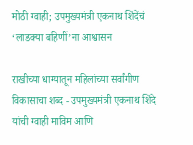मोठी ग्वाही; उपमुख्यमंत्री एकनाथ शिंदेंचं ‘लाडक्या बहिणीं’ना आश्वासन

राखीच्या धाग्यातून महिलांच्या सर्वांगीण विकासाचा शब्द - उपमुख्यमंत्री एकनाथ शिंदे यांची ग्वाही माविम आणि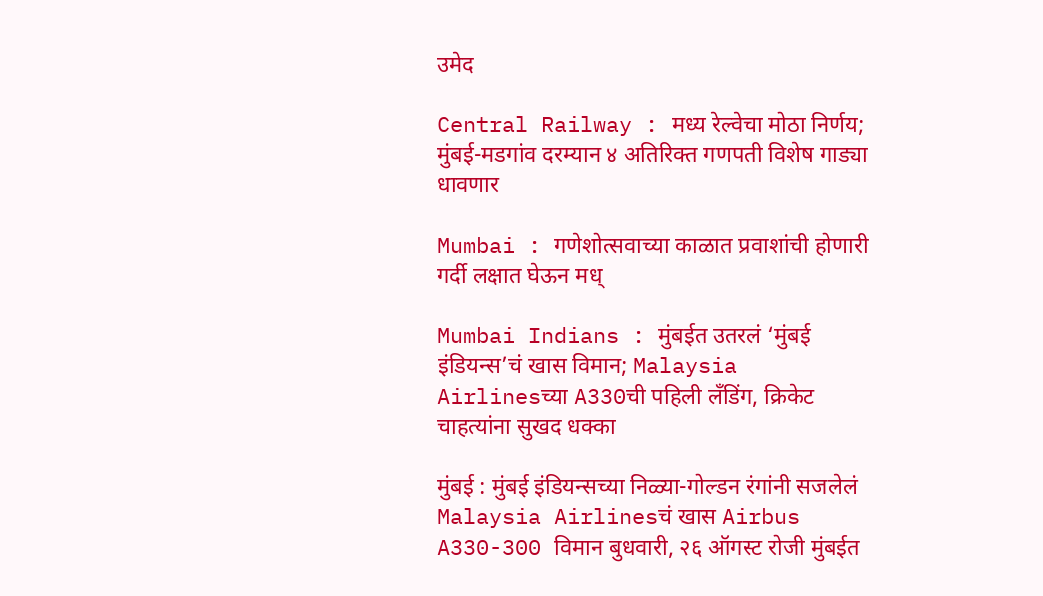उमेद

Central Railway : मध्य रेल्वेचा मोठा निर्णय; मुंबई-मडगांव दरम्यान ४ अतिरिक्त गणपती विशेष गाड्या धावणार

Mumbai : गणेशोत्सवाच्या काळात प्रवाशांची होणारी गर्दी लक्षात घेऊन मध्

Mumbai Indians : मुंबईत उतरलं ‘मुंबई इंडियन्स’चं खास विमान; Malaysia Airlinesच्या A330ची पहिली लँडिंग, क्रिकेट चाहत्यांना सुखद धक्का

मुंबई : मुंबई इंडियन्सच्या निळ्या-गोल्डन रंगांनी सजलेलं Malaysia Airlinesचं खास Airbus A330-300 विमान बुधवारी, २६ ऑगस्ट रोजी मुंबईत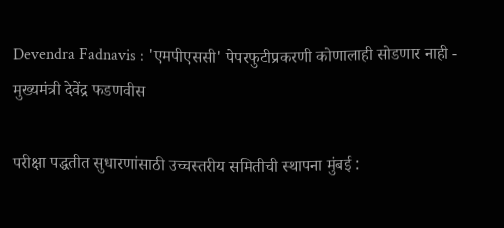Devendra Fadnavis : 'एमपीएससी' पेपरफुटीप्रकरणी कोणालाही सोडणार नाही - मुख्यमंत्री देवेंद्र फडणवीस

परीक्षा पद्धतीत सुधारणांसाठी उच्चस्तरीय समितीची स्थापना मुंबई :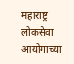महाराष्ट्र लोकसेवा आयोगाच्या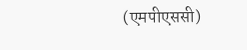(एमपीएससी)